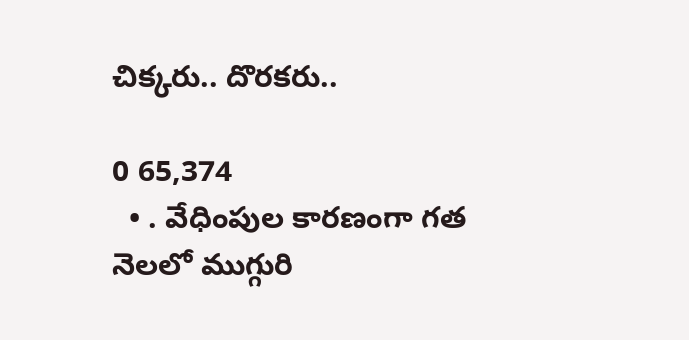చిక్కరు.. దొరకరు..

0 65,374
  • . వేధింపుల కారణంగా గత నెలలో ముగ్గురి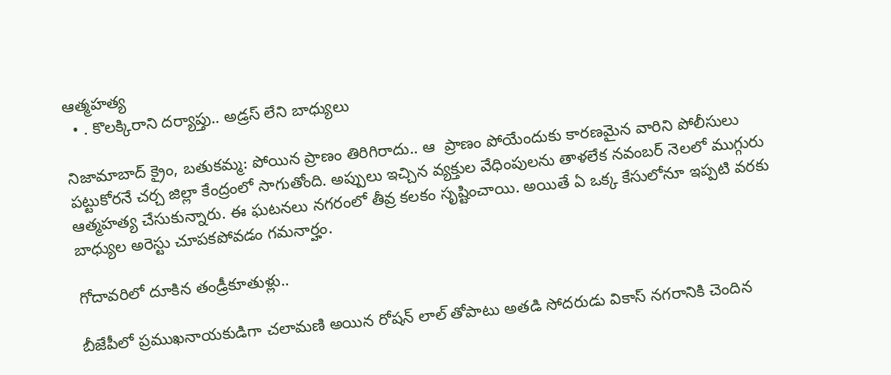ఆత్మహత్య
  • . కొలక్కిరాని దర్యాప్తు.. అడ్రస్ లేని బాధ్యులు

నిజామాబాద్ క్రైం, బతుకమ్మ: పోయిన ప్రాణం తిరిగిరాదు.. ఆ  ప్రాణం పోయేందుకు కారణమైన వారిని పోలీసులు పట్టుకోరనే చర్చ జిల్లా కేంద్రంలో సాగుతోంది. అప్పులు ఇచ్చిన వ్యక్తుల వేధింపులను తాళలేక నవంబర్ నెలలో ముగ్గురు ఆత్మహత్య చేసుకున్నారు. ఈ ఘటనలు నగరంలో తీవ్ర కలకం సృష్టించాయి. అయితే ఏ ఒక్క కేసులోనూ ఇప్పటి వరకు బాధ్యుల అరెస్టు చూపకపోవడం గమనార్హం.

గోదావరిలో దూకిన తండ్రీకూతుళ్లు..

బీజేపీలో ప్రముఖనాయకుడిగా చలామణి అయిన రోషన్ లాల్ తోపాటు అతడి సోదరుడు వికాస్ నగరానికి చెందిన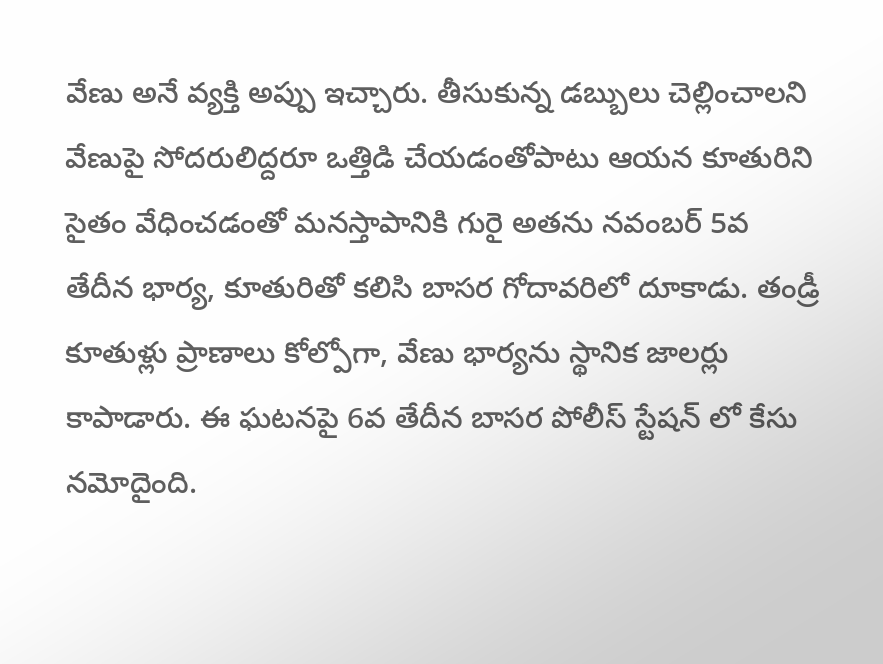వేణు అనే వ్యక్తి అప్పు ఇచ్చారు. తీసుకున్న డబ్బులు చెల్లించాలని వేణుపై సోదరులిద్దరూ ఒత్తిడి చేయడంతోపాటు ఆయన కూతురిని సైతం వేధించడంతో మనస్తాపానికి గురై అతను నవంబర్ 5వ తేదీన భార్య, కూతురితో కలిసి బాసర గోదావరిలో దూకాడు. తండ్రీ కూతుళ్లు ప్రాణాలు కోల్పోగా, వేణు భార్యను స్థానిక జాలర్లు కాపాడారు. ఈ ఘటనపై 6వ తేదీన బాసర పోలీస్ స్టేషన్ లో కేసు నమోదైంది.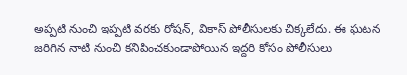అప్పటి నుంచి ఇప్పటి వరకు రోషన్, వికాస్ పోలీసులకు చిక్కలేదు. ఈ ఘటన జరిగిన నాటి నుంచి కనిపించకుండాపోయిన ఇద్దరి కోసం పోలీసులు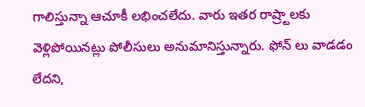గాలిస్తున్నా ఆచూకీ లభించలేదు. వారు ఇతర రాష్ర్టాలకు వెళ్లిపోయినట్లు పోలీసులు అనుమానిస్తున్నారు. ఫోన్ లు వాడడం లేదని,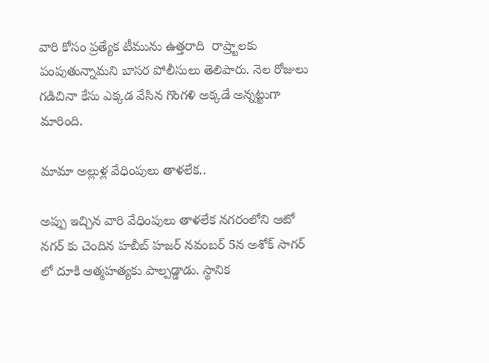వారి కోసం ప్రత్యేక టీమును ఉత్తరాది  రాష్ర్టాలకు పంపుతున్నామని బాసర పోలీసులు తెలిపారు. నెల రోజులు గడిచినా కేసు ఎక్కడ వేసిన గొంగళి అక్కడే అన్నట్టుగా మారింది.

మామా అల్లుళ్ల వేధింపులు తాళలేక..

అప్పు ఇచ్చిన వారి వేధింపులు తాళలేక నగరంలోని ఆటో నగర్ కు చెందిన హబీబ్ హజర్ నవంబర్ 5న అశోక్ సాగర్ లో దూకి ఆత్మహత్యకు పాల్పడ్డాడు. స్థానిక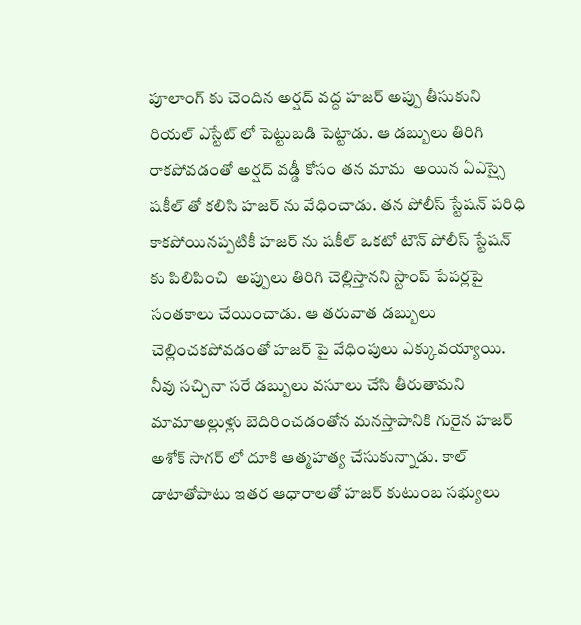పూలాంగ్ కు చెందిన అర్షద్ వద్ద హజర్ అప్పు తీసుకుని రియల్ ఎస్టేట్ లో పెట్టుబడి పెట్టాడు. ఆ డబ్బులు తిరిగి రాకపోవడంతో అర్షద్ వడ్డీ కోసం తన మామ  అయిన ఏఎస్సై షకీల్ తో కలిసి హజర్ ను వేధించాడు. తన పోలీస్ స్టేషన్ పరిధి కాకపోయినప్పటికీ హజర్ ను షకీల్ ఒకటో టౌన్ పోలీస్ స్టేషన్ కు పిలిపించి  అప్పులు తిరిగి చెల్లిస్తానని స్టాంప్ పేపర్లపై సంతకాలు చేయించాడు. ఆ తరువాత డబ్బులు చెల్లించకపోవడంతో హజర్ పై వేధింపులు ఎక్కువయ్యాయి. నీవు సచ్చినా సరే డబ్బులు వసూలు చేసి తీరుతామని మామాఅల్లుళ్లు బెదిరించడంతోన మనస్తాపానికి గురైన హజర్ అశోక్ సాగర్ లో దూకి ఆత్మహత్య చేసుకున్నాడు. కాల్ డాటాతోపాటు ఇతర ఆధారాలతో హజర్ కుటుంబ సభ్యులు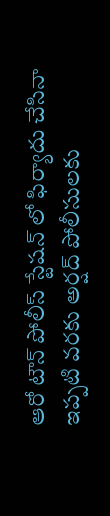ఆరో టౌన్ పోలీస్ స్టేషన్ లో ఫిర్యాదు చేసినా ఇప్పటి వరకు అర్షద్ పోలీసులకు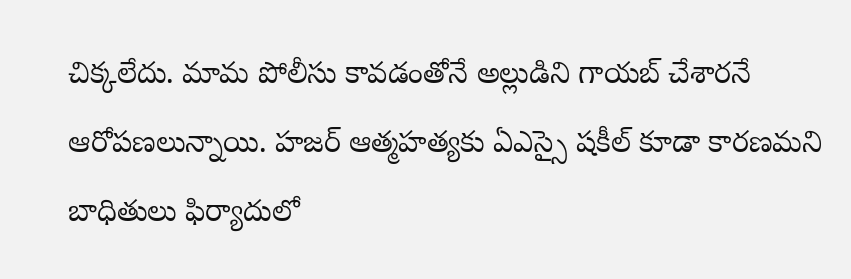చిక్కలేదు. మామ పోలీసు కావడంతోనే అల్లుడిని గాయబ్ చేశారనే ఆరోపణలున్నాయి. హజర్ ఆత్మహత్యకు ఏఎస్సై షకీల్ కూడా కారణమని బాధితులు ఫిర్యాదులో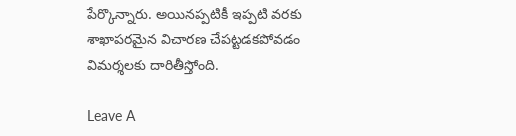పేర్కొన్నారు. అయినప్పటికీ ఇప్పటి వరకు శాఖాపరమైన విచారణ చేపట్టడకపోవడం విమర్శలకు దారితీస్తోంది.

Leave A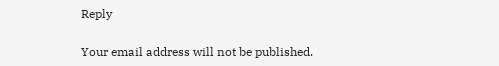Reply

Your email address will not be published.